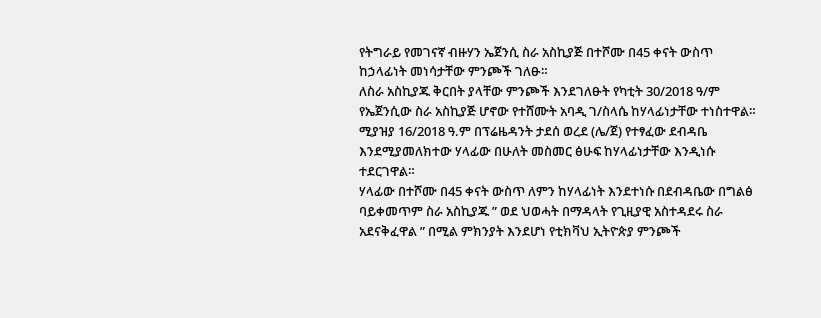የትግራይ የመገናኛ ብዙሃን ኤጀንሲ ስራ አስኪያጅ በተሾሙ በ45 ቀናት ውስጥ ከኃላፊነት መነሳታቸው ምንጮች ገለፁ።
ለስራ አስኪያጁ ቅርበት ያላቸው ምንጮች እንደገለፁት የካቲት 30/2018 ዓ/ም የኤጀንሲው ስራ አስኪያጅ ሆኖው የተሸሙት አባዲ ገ/ስላሴ ከሃላፊነታቸው ተነስተዋል።
ሚያዝያ 16/2018 ዓ.ም በፕሬዜዳንት ታደሰ ወረደ (ሌ/ጀ) የተፃፈው ደብዳቤ እንደሚያመለክተው ሃላፊው በሁለት መስመር ፅሁፍ ከሃላፊነታቸው እንዲነሱ ተደርገዋል።
ሃላፊው በተሾሙ በ45 ቀናት ውስጥ ለምን ከሃላፊነት እንደተነሱ በደብዳቤው በግልፅ ባይቀመጥም ስራ አስኪያጁ ” ወደ ህወሓት በማዳላት የጊዚያዊ አስተዳደሩ ስራ አደናቅፈዋል ” በሚል ምክንያት እንደሆነ የቲክቫህ ኢትዮጵያ ምንጮች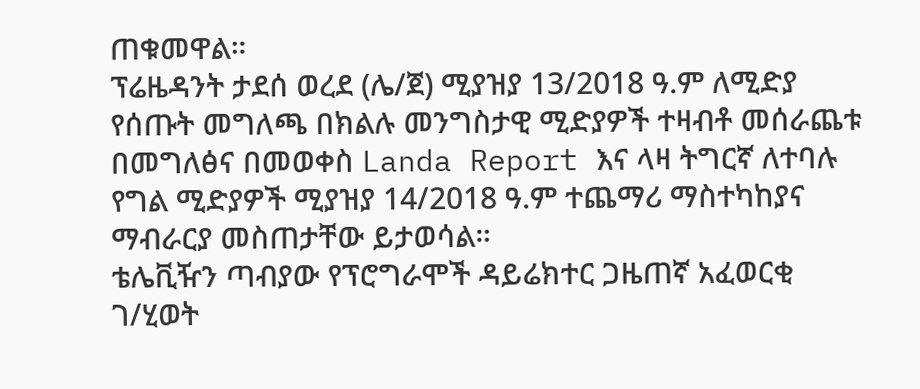ጠቁመዋል።
ፕሬዜዳንት ታደሰ ወረደ (ሌ/ጀ) ሚያዝያ 13/2018 ዓ.ም ለሚድያ የሰጡት መግለጫ በክልሉ መንግስታዊ ሚድያዎች ተዛብቶ መሰራጨቱ በመግለፅና በመወቀስ Landa Report እና ላዛ ትግርኛ ለተባሉ የግል ሚድያዎች ሚያዝያ 14/2018 ዓ.ም ተጨማሪ ማስተካከያና ማብራርያ መስጠታቸው ይታወሳል።
ቴሌቪዥን ጣብያው የፕሮግራሞች ዳይሬክተር ጋዜጠኛ አፈወርቂ ገ/ሂወት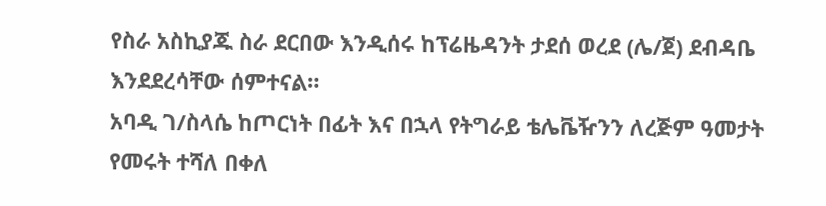የስራ አስኪያጁ ስራ ደርበው እንዲሰሩ ከፕሬዜዳንት ታደሰ ወረደ (ሌ/ጀ) ደብዳቤ እንደደረሳቸው ሰምተናል።
አባዲ ገ/ስላሴ ከጦርነት በፊት እና በኋላ የትግራይ ቴሌቬዥንን ለረጅም ዓመታት የመሩት ተሻለ በቀለ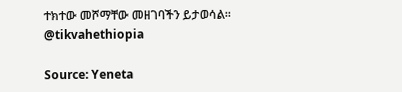ተክተው መሾማቸው መዘገባችን ይታወሳል።
@tikvahethiopia

Source: Yeneta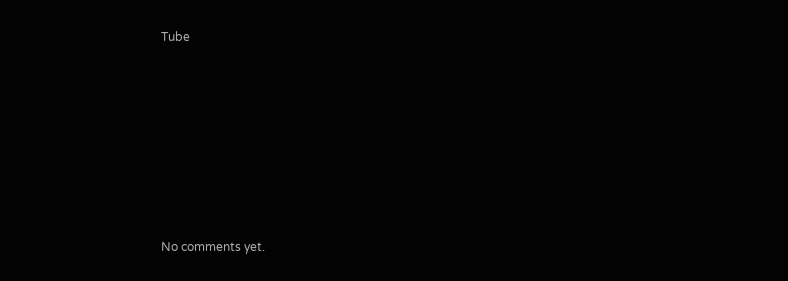Tube









No comments yet.